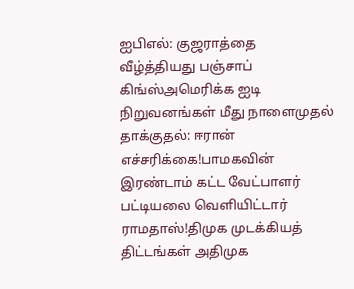ஐபிஎல்: குஜராத்தை வீழ்த்தியது பஞ்சாப் கிங்ஸ்அமெரிக்க ஐடி நிறுவனங்கள் மீது நாளைமுதல் தாக்குதல்: ஈரான் எச்சரிக்கை!பாமகவின் இரண்டாம் கட்ட வேட்பாளர் பட்டியலை வெளியிட்டார் ராமதாஸ்!திமுக முடக்கியத் திட்டங்கள் அதிமுக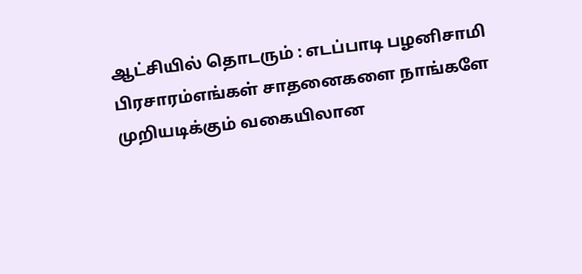ஆட்சியில் தொடரும் : எடப்பாடி பழனிசாமி பிரசாரம்எங்கள் சாதனைகளை நாங்களே முறியடிக்கும் வகையிலான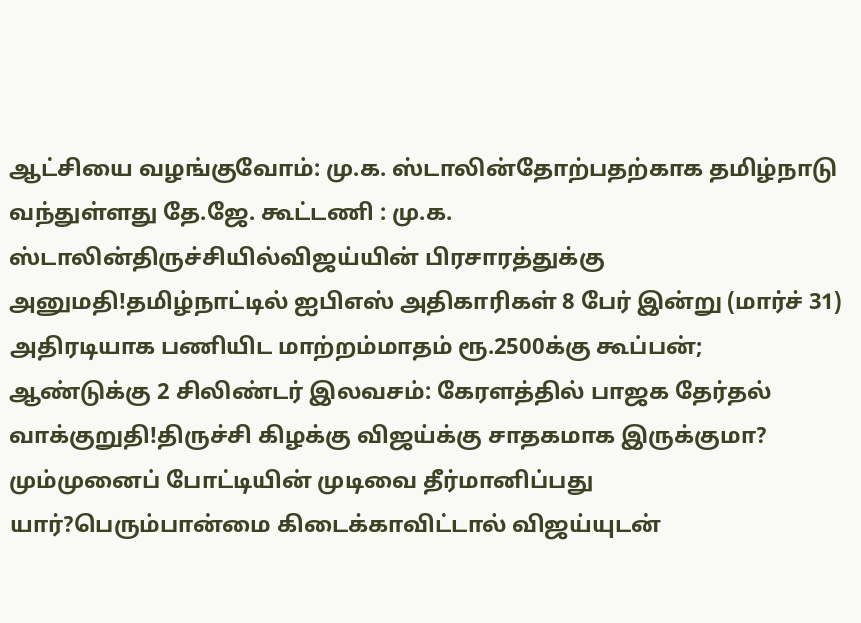ஆட்சியை வழங்குவோம்: மு.க. ஸ்டாலின்தோற்பதற்காக தமிழ்நாடு வந்துள்ளது தே.ஜே. கூட்டணி : மு.க. ஸ்டாலின்திருச்சியில்விஜய்யின் பிரசாரத்துக்கு அனுமதி!தமிழ்நாட்டில் ஐபிஎஸ் அதிகாரிகள் 8 பேர் இன்று (மார்ச் 31) அதிரடியாக பணியிட மாற்றம்மாதம் ரூ.2500க்கு கூப்பன்; ஆண்டுக்கு 2 சிலிண்டர் இலவசம்: கேரளத்தில் பாஜக தேர்தல் வாக்குறுதி!திருச்சி கிழக்கு விஜய்க்கு சாதகமாக இருக்குமா? மும்முனைப் போட்டியின் முடிவை தீர்மானிப்பது யார்?பெரும்பான்மை கிடைக்காவிட்டால் விஜய்யுடன்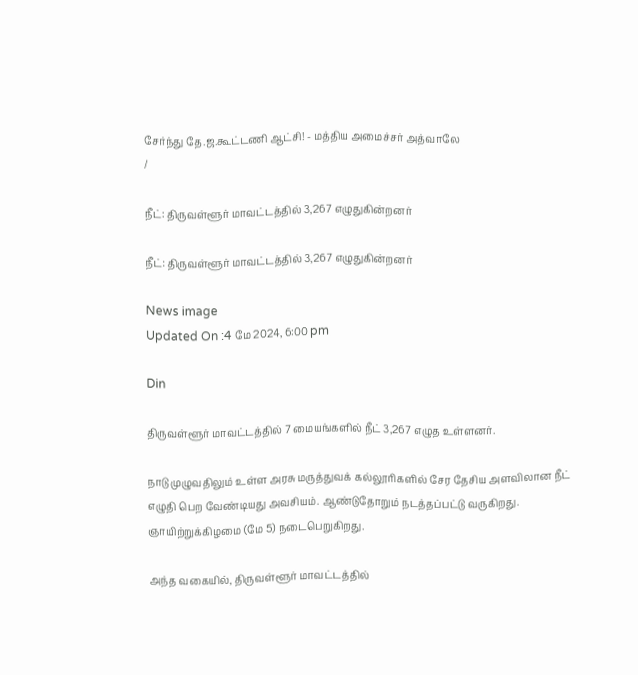சேர்ந்து தே.ஜ.கூட்டணி ஆட்சி! - மத்திய அமைச்சர் அத்வாலே
/

நீட்: திருவள்ளூர் மாவட்டத்தில் 3,267 எழுதுகின்றனர்

நீட்: திருவள்ளூர் மாவட்டத்தில் 3,267 எழுதுகின்றனர்

News image
Updated On :4 மே 2024, 6:00 pm

Din

திருவள்ளூர் மாவட்டத்தில் 7 மையங்களில் நீட் 3,267 எழுத உள்ளனர்.

நாடு முழுவதிலும் உள்ள அரசு மருத்துவக் கல்லூரிகளில் சேர தேசிய அளவிலான நீட் எழுதி பெற வேண்டியது அவசியம். ஆண்டுதோறும் நடத்தப்பட்டு வருகிறது. ஞாயிற்றுக்கிழமை (மே 5) நடைபெறுகிறது.

அந்த வகையில், திருவள்ளூர் மாவட்டத்தில்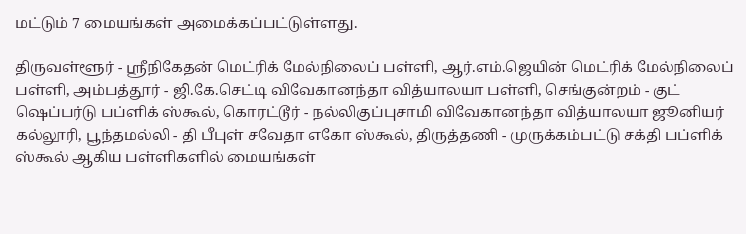மட்டும் 7 மையங்கள் அமைக்கப்பட்டுள்ளது.

திருவள்ளூர் - ஸ்ரீநிகேதன் மெட்ரிக் மேல்நிலைப் பள்ளி, ஆர்.எம்.ஜெயின் மெட்ரிக் மேல்நிலைப் பள்ளி, அம்பத்தூர் - ஜி.கே.செட்டி விவேகானந்தா வித்யாலயா பள்ளி, செங்குன்றம் - குட் ஷெப்பர்டு பப்ளிக் ஸ்கூல், கொரட்டூர் - நல்லிகுப்புசாமி விவேகானந்தா வித்யாலயா ஜூனியர் கல்லூரி, பூந்தமல்லி - தி பீபுள் சவேதா எகோ ஸ்கூல், திருத்தணி - முருக்கம்பட்டு சக்தி பப்ளிக் ஸ்கூல் ஆகிய பள்ளிகளில் மையங்கள்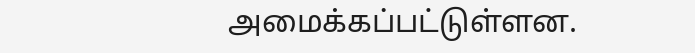அமைக்கப்பட்டுள்ளன.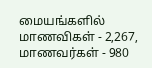மையங்களில் மாணவிகள் - 2,267, மாணவர்கள் - 980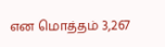என மொத்தம் 3,267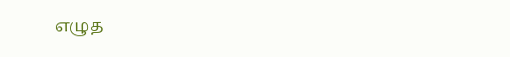எழுத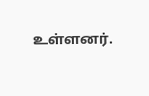உள்ளனர்.